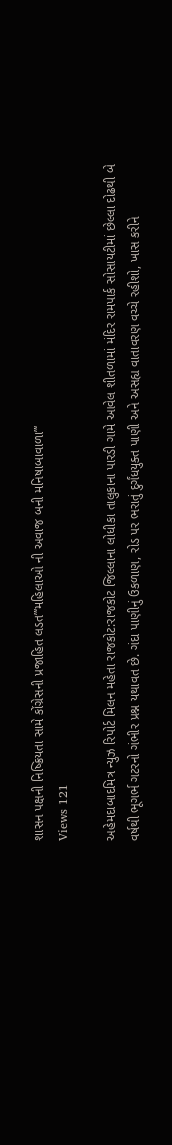શાસન પક્ષની નિષ્ક્રિયતા સામે કોંગ્રેસની પ્રજાહિત લડત”‘મહિલાઓ ની અવાજ બની મનિષાબાવાળા”‘
Views 121

અહેમદાબાદમિત્ર ન્યુઝ રિપોર્ટ મિલન મહેતા રાજકોટ:રાજકોટ જિલ્લાના લોધીકા તાલુકાના પારડી ગામે આવેલ શીતળામાં મંદિર રામપાર્ક સોસાયટીમાં છેલ્લા દોઢથી બે વર્ષથી ભૂગર્ભ ગટરનો ગંભીર પ્રશ્ન યથાવત છે. ગંદા પાણીનું ઉકળાણ, રોડ પર ભરાતું દુર્ગંધયુક્ત પાણી અને અસહ્ય વાતાવરણ વચ્ચે રહીશો, ખાસ કરીને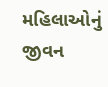મહિલાઓનું જીવન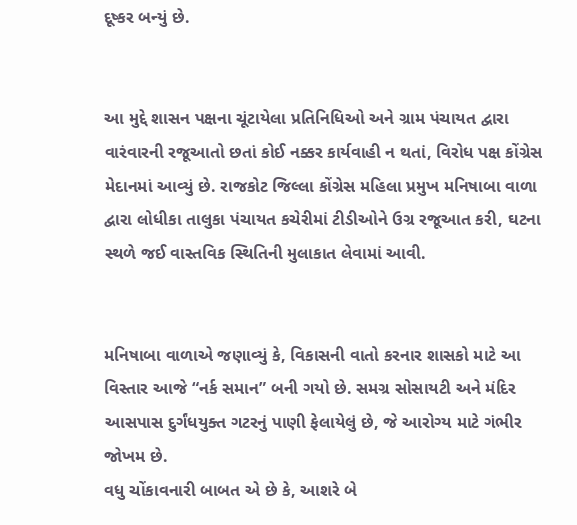દૂષ્કર બન્યું છે.


આ મુદ્દે શાસન પક્ષના ચૂંટાયેલા પ્રતિનિધિઓ અને ગ્રામ પંચાયત દ્વારા વારંવારની રજૂઆતો છતાં કોઈ નક્કર કાર્યવાહી ન થતાં, વિરોધ પક્ષ કોંગ્રેસ મેદાનમાં આવ્યું છે. રાજકોટ જિલ્લા કોંગ્રેસ મહિલા પ્રમુખ મનિષાબા વાળા દ્વારા લોધીકા તાલુકા પંચાયત કચેરીમાં ટીડીઓને ઉગ્ર રજૂઆત કરી, ઘટના સ્થળે જઈ વાસ્તવિક સ્થિતિની મુલાકાત લેવામાં આવી.


મનિષાબા વાળાએ જણાવ્યું કે, વિકાસની વાતો કરનાર શાસકો માટે આ વિસ્તાર આજે “નર્ક સમાન” બની ગયો છે. સમગ્ર સોસાયટી અને મંદિર આસપાસ દુર્ગંધયુક્ત ગટરનું પાણી ફેલાયેલું છે, જે આરોગ્ય માટે ગંભીર જોખમ છે.
વધુ ચોંકાવનારી બાબત એ છે કે, આશરે બે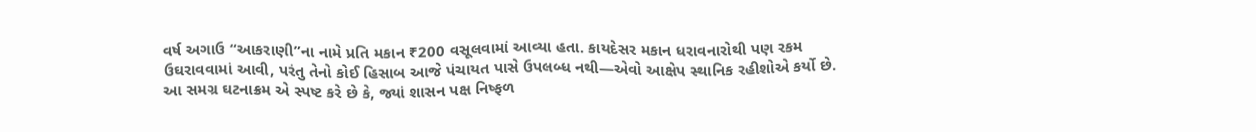વર્ષ અગાઉ “આકરાણી”ના નામે પ્રતિ મકાન ₹200 વસૂલવામાં આવ્યા હતા. કાયદેસર મકાન ધરાવનારોથી પણ રકમ ઉઘરાવવામાં આવી, પરંતુ તેનો કોઈ હિસાબ આજે પંચાયત પાસે ઉપલબ્ધ નથી—એવો આક્ષેપ સ્થાનિક રહીશોએ કર્યો છે.
આ સમગ્ર ઘટનાક્રમ એ સ્પષ્ટ કરે છે કે, જ્યાં શાસન પક્ષ નિષ્ફળ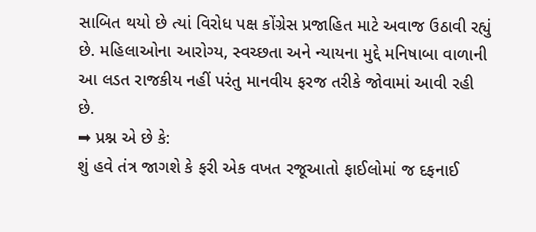સાબિત થયો છે ત્યાં વિરોધ પક્ષ કોંગ્રેસ પ્રજાહિત માટે અવાજ ઉઠાવી રહ્યું છે. મહિલાઓના આરોગ્ય, સ્વચ્છતા અને ન્યાયના મુદ્દે મનિષાબા વાળાની આ લડત રાજકીય નહીં પરંતુ માનવીય ફરજ તરીકે જોવામાં આવી રહી છે.
➡ પ્રશ્ન એ છે કે:
શું હવે તંત્ર જાગશે કે ફરી એક વખત રજૂઆતો ફાઈલોમાં જ દફનાઈ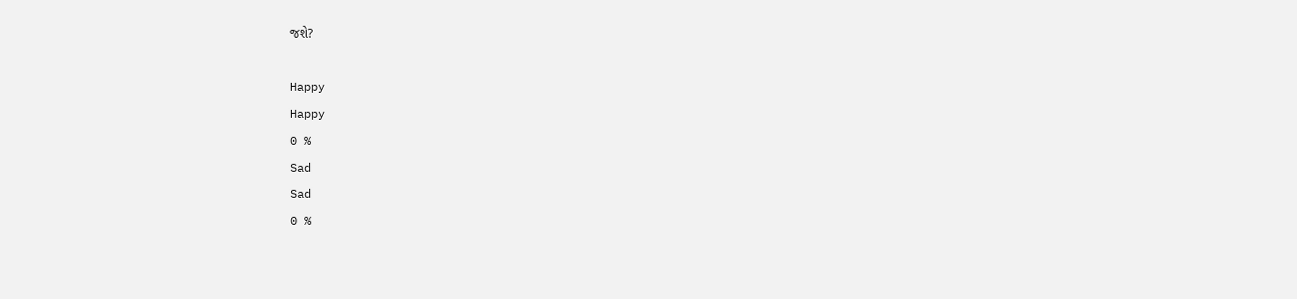જશે?

Happy
Happy
0 %
Sad
Sad
0 %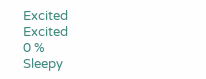Excited
Excited
0 %
Sleepy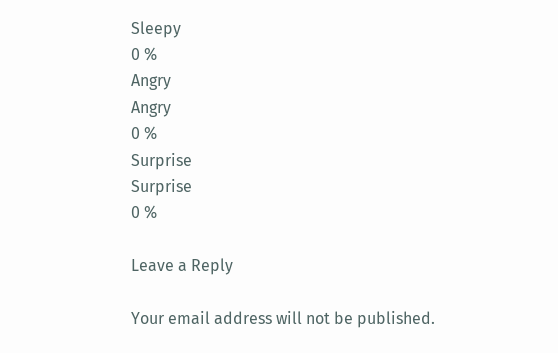Sleepy
0 %
Angry
Angry
0 %
Surprise
Surprise
0 %

Leave a Reply

Your email address will not be published.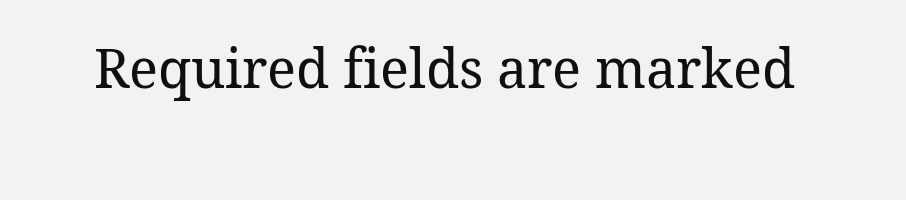Required fields are marked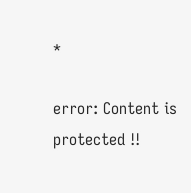*

error: Content is protected !!